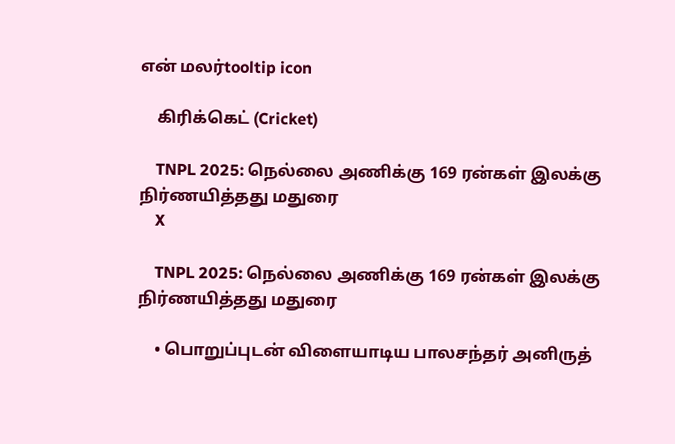என் மலர்tooltip icon

    கிரிக்கெட் (Cricket)

    TNPL 2025: நெல்லை அணிக்கு 169 ரன்கள் இலக்கு நிர்ணயித்தது மதுரை
    X

    TNPL 2025: நெல்லை அணிக்கு 169 ரன்கள் இலக்கு நிர்ணயித்தது மதுரை

    • பொறுப்புடன் விளையாடிய பாலசந்தர் அனிருத்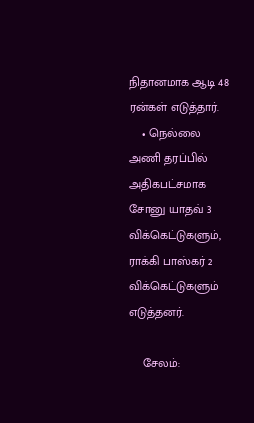நிதானமாக ஆடி 48 ரன்கள் எடுத்தார்.
    • நெல்லை அணி தரப்பில் அதிகபட்சமாக சோனு யாதவ் 3 விக்கெட்டுகளும், ராக்கி பாஸ்கர் 2 விக்கெட்டுகளும் எடுத்தனர்.

    சேலம்: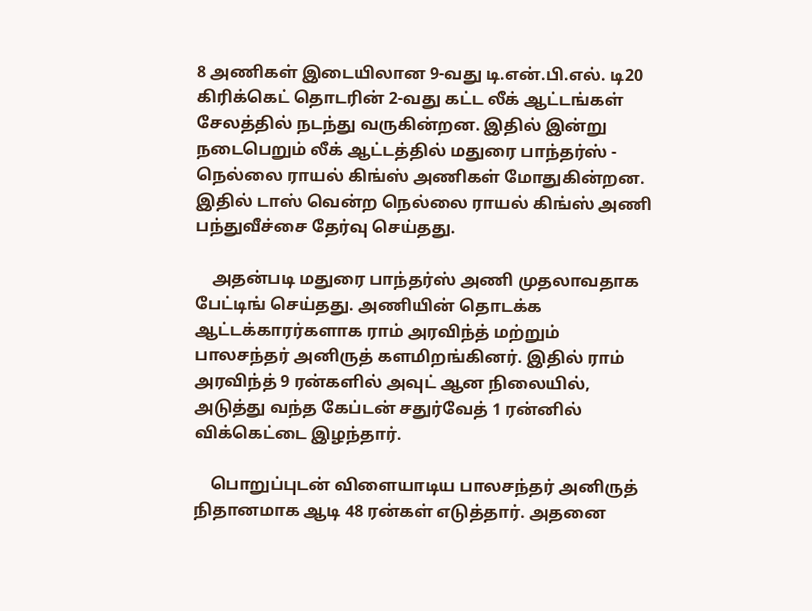8 அணிகள் இடையிலான 9-வது டி.என்.பி.எல். டி20 கிரிக்கெட் தொடரின் 2-வது கட்ட லீக் ஆட்டங்கள் சேலத்தில் நடந்து வருகின்றன. இதில் இன்று நடைபெறும் லீக் ஆட்டத்தில் மதுரை பாந்தர்ஸ் - நெல்லை ராயல் கிங்ஸ் அணிகள் மோதுகின்றன. இதில் டாஸ் வென்ற நெல்லை ராயல் கிங்ஸ் அணி பந்துவீச்சை தேர்வு செய்தது.

    அதன்படி மதுரை பாந்தர்ஸ் அணி முதலாவதாக பேட்டிங் செய்தது. அணியின் தொடக்க ஆட்டக்காரர்களாக ராம் அரவிந்த் மற்றும் பாலசந்தர் அனிருத் களமிறங்கினர். இதில் ராம் அரவிந்த் 9 ரன்களில் அவுட் ஆன நிலையில், அடுத்து வந்த கேப்டன் சதுர்வேத் 1 ரன்னில் விக்கெட்டை இழந்தார்.

    பொறுப்புடன் விளையாடிய பாலசந்தர் அனிருத் நிதானமாக ஆடி 48 ரன்கள் எடுத்தார். அதனை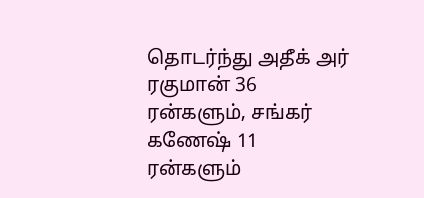தொடர்ந்து அதீக் அர் ரகுமான் 36 ரன்களும், சங்கர் கணேஷ் 11 ரன்களும்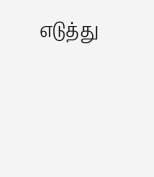எடுத்து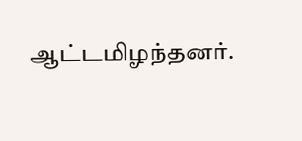ஆட்டமிழந்தனர்.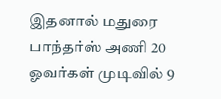இதனால் மதுரை பாந்தர்ஸ் அணி 20 ஓவர்கள் முடிவில் 9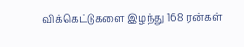விக்கெட்டுகளை இழந்து 168 ரன்கள்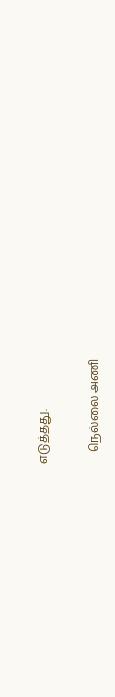எடுத்தது.

    நெல்லை அணி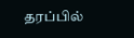தரப்பில்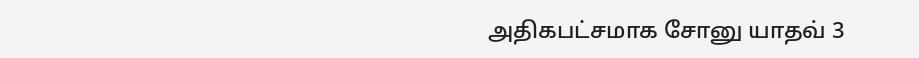அதிகபட்சமாக சோனு யாதவ் 3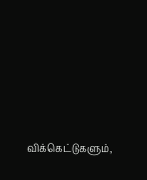விக்கெட்டுகளும்,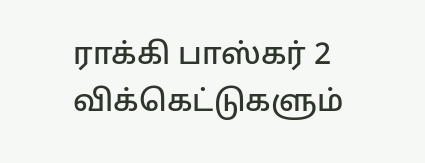ராக்கி பாஸ்கர் 2 விக்கெட்டுகளும்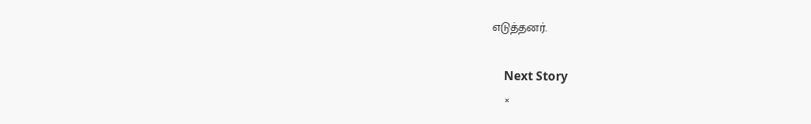எடுத்தனர்.

    Next Story
    ×